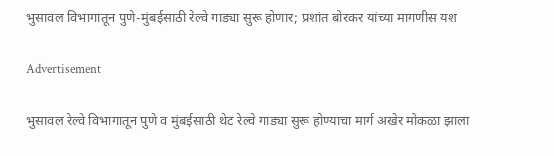भुसावल विभागातून पुणे-मुंबईसाठी रेल्वे गाड्या सुरू होणार; प्रशांत बोरकर यांच्या मागणीस यश

Advertisement

भुसावल रेल्वे विभागातून पुणे व मुंबईसाठी थेट रेल्वे गाड्या सुरू होण्याचा मार्ग अखेर मोकळा झाला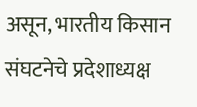असून, भारतीय किसान संघटनेचे प्रदेशाध्यक्ष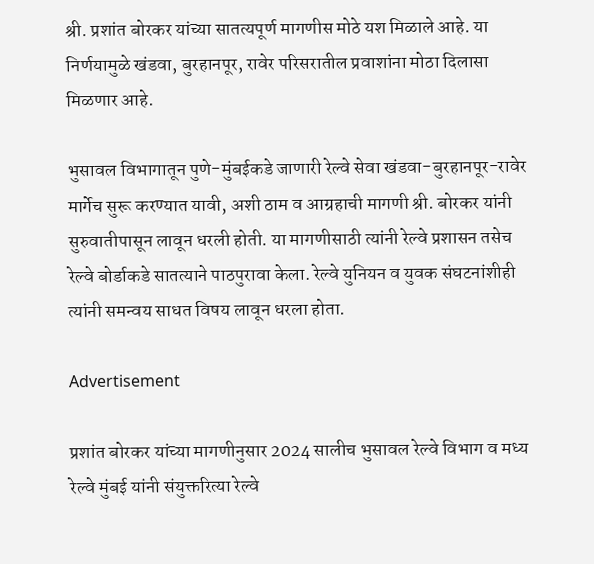श्री. प्रशांत बोरकर यांच्या सातत्यपूर्ण मागणीस मोठे यश मिळाले आहे. या निर्णयामुळे खंडवा, बुरहानपूर, रावेर परिसरातील प्रवाशांना मोठा दिलासा मिळणार आहे.

भुसावल विभागातून पुणे-मुंबईकडे जाणारी रेल्वे सेवा खंडवा-बुरहानपूर-रावेर मार्गेच सुरू करण्यात यावी, अशी ठाम व आग्रहाची मागणी श्री. बोरकर यांनी सुरुवातीपासून लावून धरली होती. या मागणीसाठी त्यांनी रेल्वे प्रशासन तसेच रेल्वे बोर्डाकडे सातत्याने पाठपुरावा केला. रेल्वे युनियन व युवक संघटनांशीही त्यांनी समन्वय साधत विषय लावून धरला होता.

Advertisement

प्रशांत बोरकर यांच्या मागणीनुसार 2024 सालीच भुसावल रेल्वे विभाग व मध्य रेल्वे मुंबई यांनी संयुक्तरित्या रेल्वे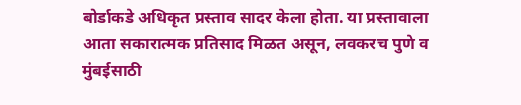बोर्डाकडे अधिकृत प्रस्ताव सादर केला होता. या प्रस्तावाला आता सकारात्मक प्रतिसाद मिळत असून, लवकरच पुणे व मुंबईसाठी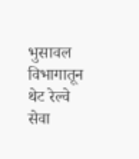भुसावल विभागातून थेट रेल्वे सेवा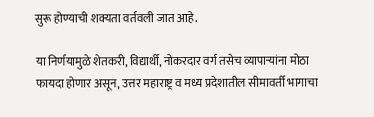सुरू होण्याची शक्यता वर्तवली जात आहे.

या निर्णयामुळे शेतकरी, विद्यार्थी, नोकरदार वर्ग तसेच व्यापाऱ्यांना मोठा फायदा होणार असून, उत्तर महाराष्ट्र व मध्य प्रदेशातील सीमावर्ती भागाचा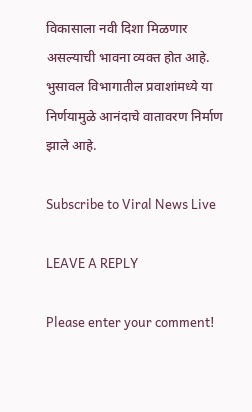विकासाला नवी दिशा मिळणार असल्याची भावना व्यक्त होत आहे. भुसावल विभागातील प्रवाशांमध्ये या निर्णयामुळे आनंदाचे वातावरण निर्माण झाले आहे.

Subscribe to Viral News Live

LEAVE A REPLY

Please enter your comment!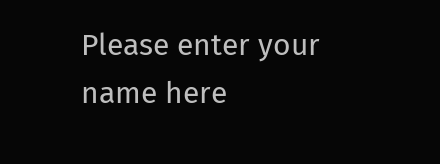Please enter your name here